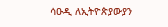ሳዑዲ ለኢትዮጵያውያን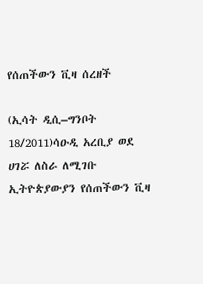የሰጠችውን ቪዛ ሰረዘች

(ኢሳት ዲሲ–ግንቦት 18/2011)ሳዑዲ አረቢያ ወደ ሀገሯ ለስራ ለሚገቡ ኢትዮጵያውያን የሰጠችውን ቪዛ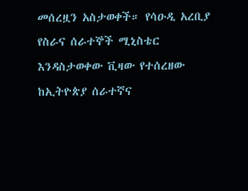መሰረዟን አስታወቀች። የሳዑዲ አረቢያ የስራና ሰራተኞች ሚኒስቴር እንዳስታወቀው ቪዛው የተሰረዘው ከኢትዮጵያ ሰራተኛና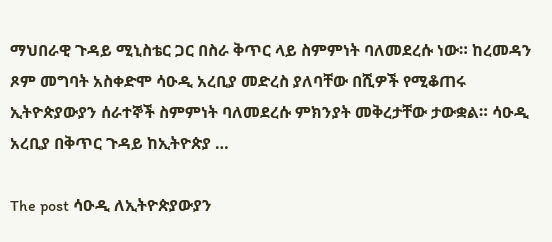ማህበራዊ ጉዳይ ሚኒስቴር ጋር በስራ ቅጥር ላይ ስምምነት ባለመደረሱ ነው። ከረመዳን ጾም መግባት አስቀድሞ ሳዑዲ አረቢያ መድረስ ያለባቸው በሺዎች የሚቆጠሩ ኢትዮጵያውያን ሰራተኞች ስምምነት ባለመደረሱ ምክንያት መቅረታቸው ታውቋል። ሳዑዲ አረቢያ በቅጥር ጉዳይ ከኢትዮጵያ …

The post ሳዑዲ ለኢትዮጵያውያን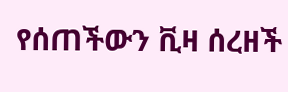የሰጠችውን ቪዛ ሰረዘች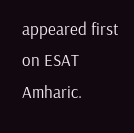appeared first on ESAT Amharic.